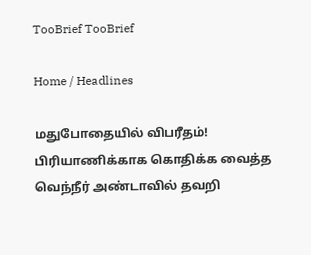TooBrief TooBrief

Home / Headlines

மதுபோதையில் விபரீதம்! பிரியாணிக்காக கொதிக்க வைத்த வெந்நீர் அண்டாவில் தவறி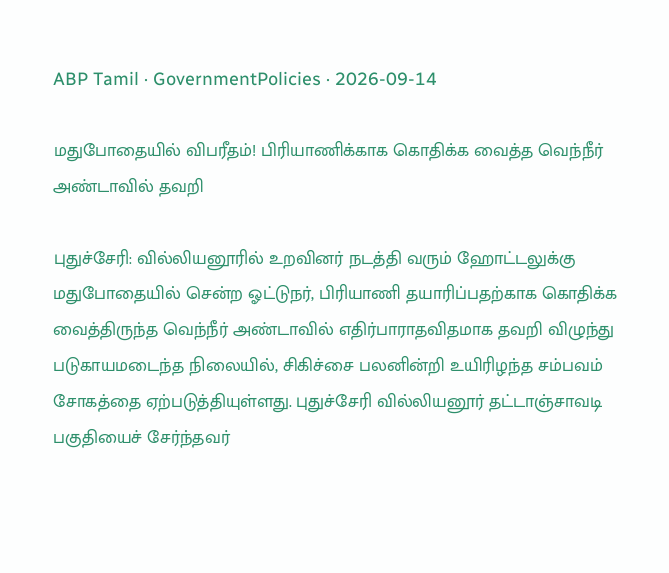ABP Tamil · GovernmentPolicies · 2026-09-14

மதுபோதையில் விபரீதம்! பிரியாணிக்காக கொதிக்க வைத்த வெந்நீர் அண்டாவில் தவறி

புதுச்சேரி: வில்லியனூரில் உறவினர் நடத்தி வரும் ஹோட்டலுக்கு மதுபோதையில் சென்ற ஓட்டுநர், பிரியாணி தயாரிப்பதற்காக கொதிக்க வைத்திருந்த வெந்நீர் அண்டாவில் எதிர்பாராதவிதமாக தவறி விழுந்து படுகாயமடைந்த நிலையில், சிகிச்சை பலனின்றி உயிரிழந்த சம்பவம் சோகத்தை ஏற்படுத்தியுள்ளது. புதுச்சேரி வில்லியனூர் தட்டாஞ்சாவடி பகுதியைச் சேர்ந்தவர்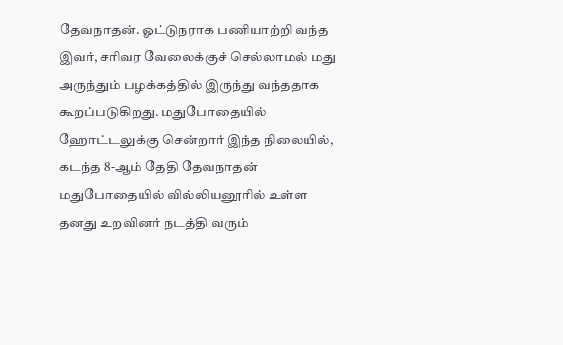தேவநாதன். ஓட்டுநராக பணியாற்றி வந்த இவர், சரிவர வேலைக்குச் செல்லாமல் மது அருந்தும் பழக்கத்தில் இருந்து வந்ததாக கூறப்படுகிறது. மதுபோதையில் ஹோட்டலுக்கு சென்றார் இந்த நிலையில், கடந்த 8-ஆம் தேதி தேவநாதன் மதுபோதையில் வில்லியனூரில் உள்ள தனது உறவினர் நடத்தி வரும்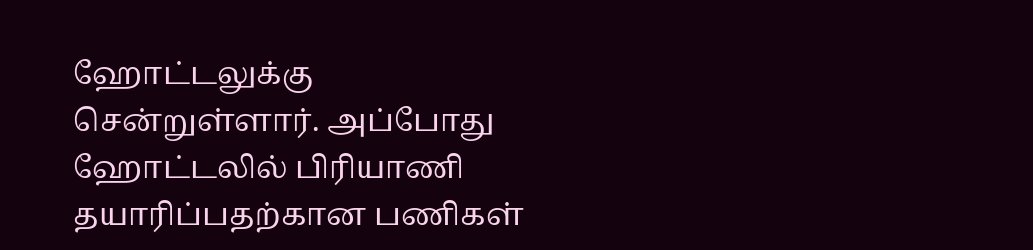ஹோட்டலுக்கு சென்றுள்ளார். அப்போது ஹோட்டலில் பிரியாணி தயாரிப்பதற்கான பணிகள்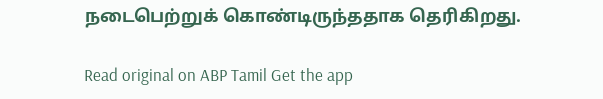நடைபெற்றுக் கொண்டிருந்ததாக தெரிகிறது.

Read original on ABP Tamil Get the app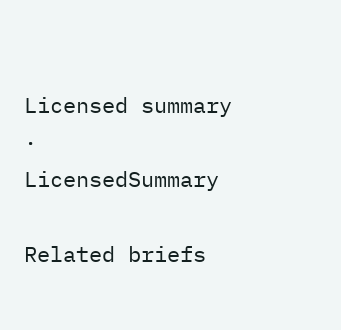Licensed summary · LicensedSummary

Related briefs